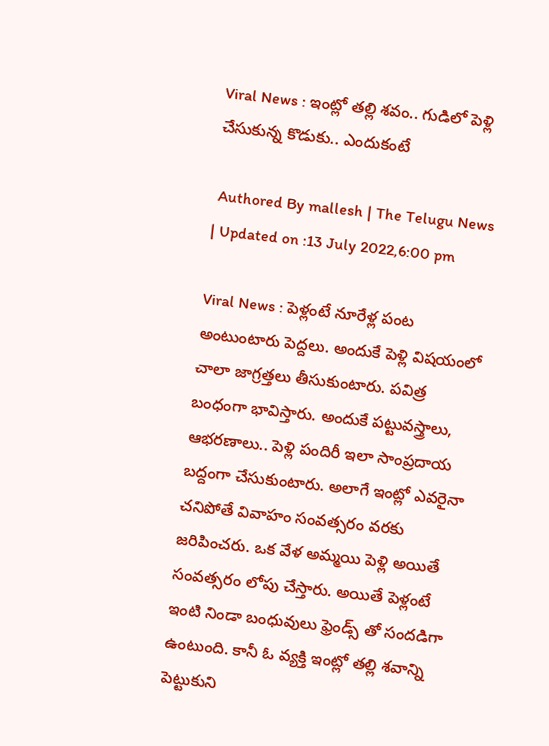Viral News : ఇంట్లో త‌ల్లి శ‌వం.. గుడిలో పెళ్లి చేసుకున్న కొడుకు.. ఎందుకంటే

 Authored By mallesh | The Telugu News | Updated on :13 July 2022,6:00 pm

Viral News : పెళ్లంటే నూరేళ్ల పంట అంటుంటారు పెద్ద‌లు. అందుకే పెళ్లి విష‌యంలో చాలా జాగ్ర‌త్త‌లు తీసుకుంటారు. ప‌విత్ర బంధంగా భావిస్తారు. అందుకే ప‌ట్టువ‌స్త్రాలు, ఆభ‌ర‌ణాలు.. పెళ్లి పందిరీ ఇలా సాంప్ర‌దాయ బ‌ద్దంగా చేసుకుంటారు. అలాగే ఇంట్లో ఎవ‌రైనా చ‌నిపోతే వివాహం సంవ‌త్స‌రం వ‌ర‌కు జ‌రిపించ‌రు. ఒక వేళ అమ్మ‌యి పెళ్లి అయితే సంవ‌త్స‌రం లోపు చేస్తారు. అయితే పెళ్లంటే ఇంటి నిండా బంధువులు ఫ్రెండ్స్ తో సంద‌డిగా ఉంటుంది. కానీ ఓ వ్య‌క్తి ఇంట్లో త‌ల్లి శ‌వాన్ని పెట్టుకుని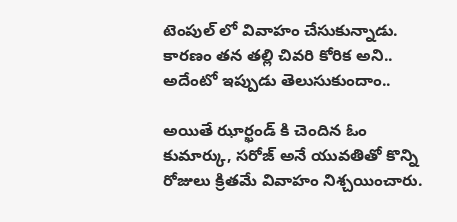టెంపుల్ లో వివాహం చేసుకున్నాడు. కార‌ణం త‌న త‌ల్లి చివ‌రి కోరిక అని.. అదేంటో ఇప్పుడు తెలుసుకుందాం..

అయితే ఝార్ఖండ్ కి చెందిన ఓం కుమార్కు, సరోజ్ అనే యువతితో కొన్ని రోజులు క్రితమే వివాహం నిశ్చయించారు.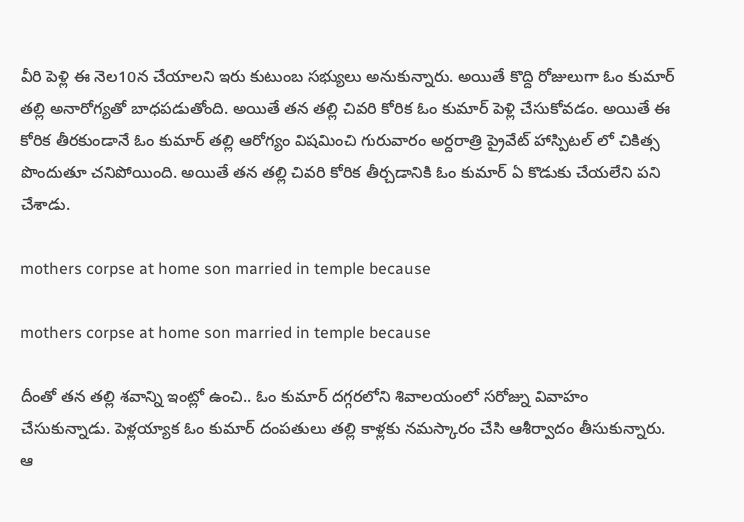వీరి పెళ్లి ఈ నెల‌10న చేయాలని ఇరు కుటుంబ సభ్యులు అనుకున్నారు. అయితే కొద్ది రోజులుగా ఓం కుమార్ తల్లి అనారోగ్య‌తో బాధ‌ప‌డుతోంది. అయితే త‌న త‌ల్లి చివ‌రి కోరిక ఓం కుమార్ పెళ్లి చేసుకోవ‌డం. అయితే ఈ కోరిక తీర‌కుండానే ఓం కుమార్ త‌ల్లి ఆరోగ్యం విషమించి గురువారం అర్ద‌రాత్రి ప్రైవేట్ హాస్పిట‌ల్ లో చికిత్స పొందుతూ చ‌నిపోయింది. అయితే త‌న త‌ల్లి చివ‌రి కోరిక తీర్చ‌డానికి ఓం కుమార్ ఏ కొడుకు చేయ‌లేని ప‌ని చేశాడు.

mothers corpse at home son married in temple because

mothers corpse at home son married in temple because

దీంతో త‌న తల్లి శవాన్ని ఇంట్లో ఉంచి.. ఓం కుమార్ దగ్గరలోని శివాలయంలో సరోజ్ను వివాహం చేసుకున్నాడు. పెళ్లయ్యాక ఓం కుమార్ దంప‌తులు తల్లి కాళ్లకు న‌మ‌స్కారం చేసి ఆశీర్వాదం తీసుకున్నారు. ఆ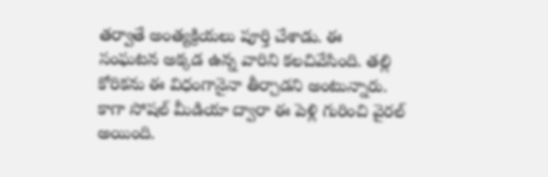త‌ర్వాతే అంత్యక్రియలు పూర్తి చేశాడు. ఈ సంఘటన అక్కడ ఉన్న వారిని క‌ల‌చివేసింది. త‌ల్లి కోరిక‌ను ఈ విధంగానైనా తీర్చాడ‌ని అంటున్నారు. కాగా సోషల్ మీడియా ద్వారా ఈ పెళ్లి గురించి వైరల్ అయింది.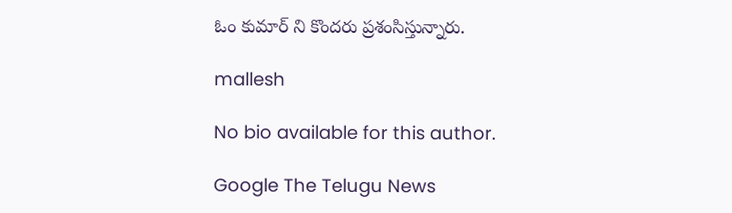ఓం కుమార్ ని కొంద‌రు ప్ర‌శంసిస్తున్నారు.

mallesh

No bio available for this author.

Google The Telugu News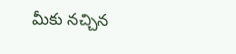మీకు నచ్చిన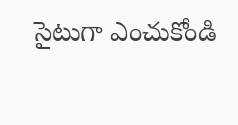సైటుగా ఎంచుకోండి